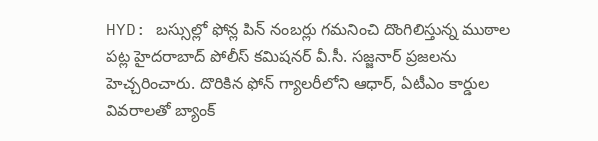HYD: బస్సుల్లో ఫోన్ల పిన్ నంబర్లు గమనించి దొంగిలిస్తున్న ముఠాల పట్ల హైదరాబాద్ పోలీస్ కమిషనర్ వీ.సీ. సజ్జనార్ ప్రజలను హెచ్చరించారు. దొరికిన ఫోన్ గ్యాలరీలోని ఆధార్, ఏటీఎం కార్డుల వివరాలతో బ్యాంక్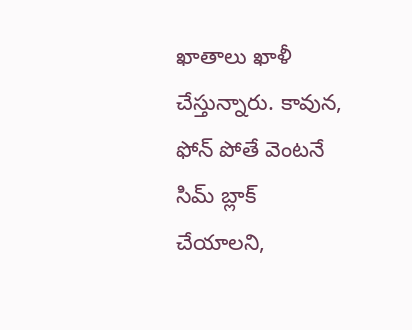ఖాతాలు ఖాళీ చేస్తున్నారు. కావున, ఫోన్ పోతే వెంటనే సిమ్ బ్లాక్ చేయాలని,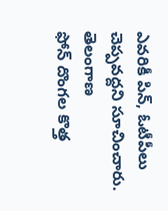ఎవరికీ పిన్, ఓటీపీలు చెప్పవద్దని సూచించారు.
తెలంగాణ
ఫోన్ దొంగల కొత్త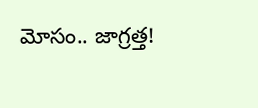మోసం.. జాగ్రత్త!